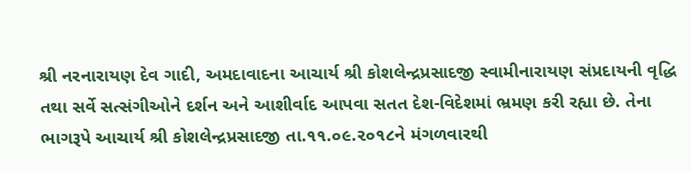શ્રી નરનારાયણ દેવ ગાદી, અમદાવાદના આચાર્ય શ્રી કોશલેન્દ્રપ્રસાદજી સ્વામીનારાયણ સંપ્રદાયની વૃદ્ધિ તથા સર્વે સત્સંગીઓને દર્શન અને આશીર્વાદ આપવા સતત દેશ-વિદેશમાં ભ્રમણ કરી રહ્યા છે. તેના ભાગરૂપે આચાર્ય શ્રી કોશલેન્દ્રપ્રસાદજી તા.૧૧.૦૯.૨૦૧૮ને મંગળવારથી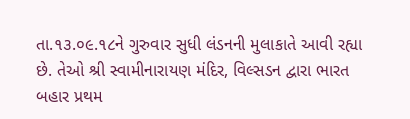તા.૧૩.૦૯.૧૮ને ગુરુવાર સુધી લંડનની મુલાકાતે આવી રહ્યા છે. તેઓ શ્રી સ્વામીનારાયણ મંદિર, વિલ્સડન દ્વારા ભારત બહાર પ્રથમ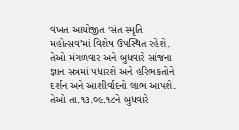વખત આયોજીત ‘સંત સ્મૃતિ મહોત્સવ’માં વિશેષ ઉપસ્થિત રહેશે. તેઓ મંગળવાર અને બુધવારે સાંજના જ્ઞાન સત્રમાં પધારશે અને હરિભકતોને દર્શન અને આશીર્વાદનો લાભ આપશે. તેઓ તા.૧૩.૦૯.૧૮ને બુધવારે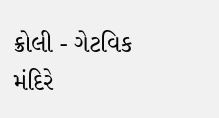ક્રોલી - ગેટવિક મંદિરે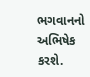ભગવાનનો અભિષેક કરશે.